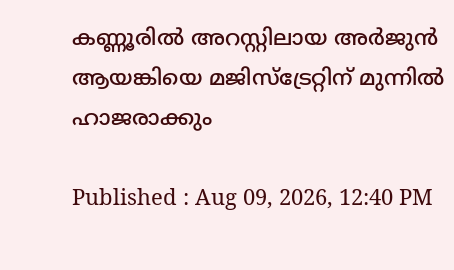കണ്ണൂരിൽ അറസ്റ്റിലായ അർജുൻ ആയങ്കിയെ മജിസ്ട്രേറ്റിന് മുന്നിൽ ഹാജരാക്കും

Published : Aug 09, 2026, 12:40 PM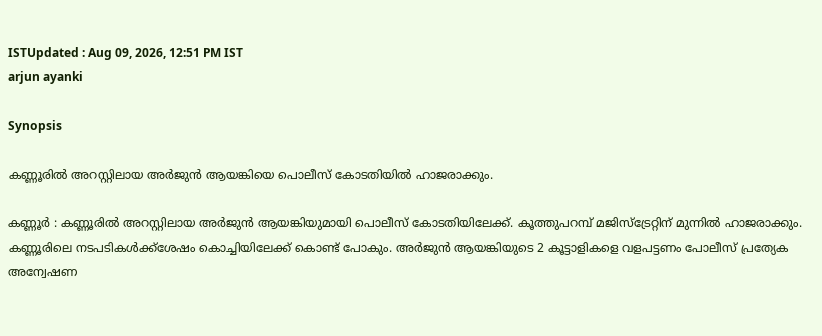ISTUpdated : Aug 09, 2026, 12:51 PM IST
arjun ayanki

Synopsis

കണ്ണൂരിൽ അറസ്റ്റിലായ അർജുൻ ആയങ്കിയെ പൊലീസ് കോടതിയിൽ ഹാജരാക്കും.

കണ്ണൂർ : കണ്ണൂരിൽ അറസ്റ്റിലായ അർജുൻ ആയങ്കിയുമായി പൊലീസ് കോടതിയിലേക്ക്. കൂത്തുപറമ്പ് മജിസ്ട്രേറ്റിന് മുന്നിൽ ഹാജരാക്കും. കണ്ണൂരിലെ നടപടികൾക്ക്ശേഷം കൊച്ചിയിലേക്ക് കൊണ്ട് പോകും. അർജുൻ ആയങ്കിയുടെ 2 കൂട്ടാളികളെ വളപട്ടണം പോലീസ് പ്രത്യേക അന്വേഷണ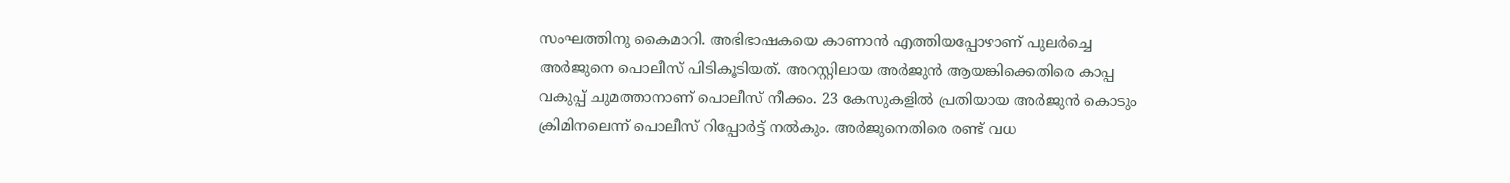സംഘത്തിനു കൈമാറി. അഭിഭാഷകയെ കാണാൻ എത്തിയപ്പോഴാണ് പുലർച്ചെ അർജുനെ പൊലീസ് പിടികൂടിയത്. അറസ്റ്റിലായ അർജുൻ ആയങ്കിക്കെതിരെ കാപ്പ വകുപ്പ് ചുമത്താനാണ് പൊലീസ് നീക്കം. 23 കേസുകളിൽ പ്രതിയായ അർജുൻ കൊടും ക്രിമിനലെന്ന് പൊലീസ് റിപ്പോർട്ട് നൽകും. അർജുനെതിരെ രണ്ട് വധ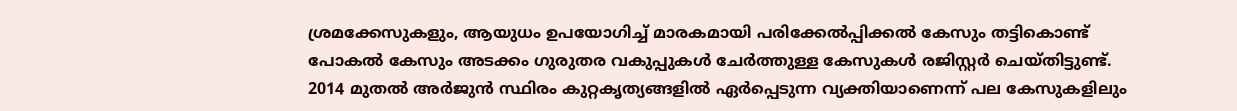ശ്രമക്കേസുകളും, ആയുധം ഉപയോഗിച്ച് മാരകമായി പരിക്കേൽപ്പിക്കൽ കേസും തട്ടികൊണ്ട് പോകൽ കേസും അടക്കം ഗുരുതര വകുപ്പുകൾ ചേർത്തുള്ള കേസുകൾ രജിസ്റ്റർ ചെയ്തിട്ടുണ്ട്. 2014 മുതൽ അർജുൻ സ്ഥിരം കുറ്റകൃത്യങ്ങളിൽ ഏർപ്പെടുന്ന വ്യക്തിയാണെന്ന് പല കേസുകളിലും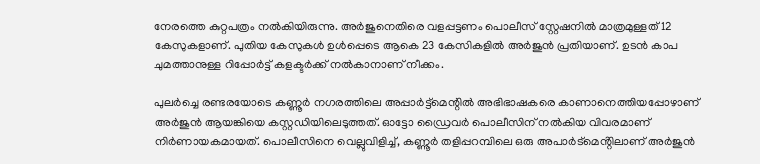നേരത്തെ കുറ്റപത്രം നൽകിയിരുന്നു. അർജുനെതിരെ വളപ്പട്ടണം പൊലീസ് സ്റ്റേഷനിൽ മാത്രമുള്ളത് 12 കേസുകളാണ്. പുതിയ കേസുകൾ ഉൾപ്പെടെ ആകെ 23 കേസികളിൽ അർജുൻ പ്രതിയാണ്. ഉടൻ കാപ ചുമത്താനുള്ള റിപ്പോർട്ട്‌ കളക്ടർക്ക് നൽകാനാണ് നീക്കം.

പുലർച്ചെ രണ്ടരയോടെ കണ്ണൂർ നഗരത്തിലെ അപ്പാർട്ട്മെന്റിൽ അഭിഭാഷകരെ കാണാനെത്തിയപ്പോഴാണ് അർജുൻ ആയങ്കിയെ കസ്റ്റഡിയിലെടുത്തത്. ഓട്ടോ ഡ്രൈവർ പൊലീസിന് നൽകിയ വിവരമാണ് നിർണായകമായത്. പൊലീസിനെ വെല്ലുവിളിച്ച്, കണ്ണൂർ തളിപ്പറമ്പിലെ ഒരു അപാർട്മെൻ്റിലാണ് അർജുൻ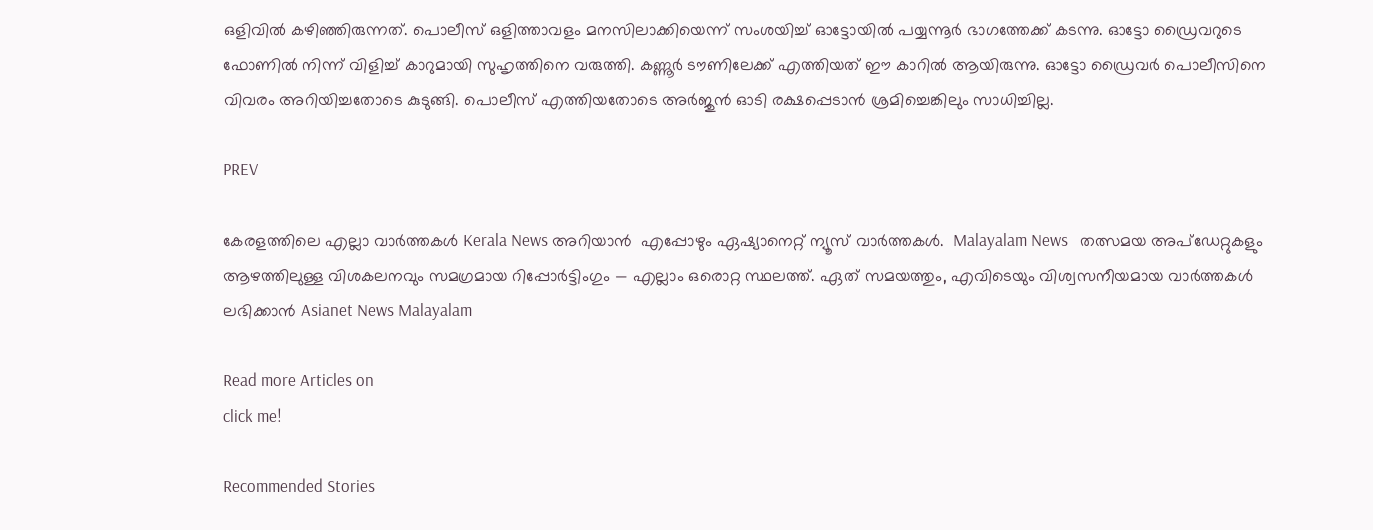ഒളിവിൽ കഴിഞ്ഞിരുന്നത്. പൊലീസ് ഒളിത്താവളം മനസിലാക്കിയെന്ന് സംശയിച്ച് ഓട്ടോയിൽ പയ്യന്നൂർ ഭാഗത്തേക്ക് കടന്നു. ഓട്ടോ ഡ്രൈവറുടെ ഫോണിൽ നിന്ന് വിളിച്ച് കാറുമായി സുഹൃത്തിനെ വരുത്തി. കണ്ണൂർ ടൗണിലേക്ക് എത്തിയത് ഈ കാറിൽ ആയിരുന്നു. ഓട്ടോ ഡ്രൈവർ പൊലീസിനെ വിവരം അറിയിച്ചതോടെ കുടുങ്ങി. പൊലീസ് എത്തിയതോടെ അർജുൻ ഓടി രക്ഷപ്പെടാൻ ശ്രമിച്ചെങ്കിലും സാധിച്ചില്ല.

PREV

കേരളത്തിലെ എല്ലാ വാർത്തകൾ Kerala News അറിയാൻ  എപ്പോഴും ഏഷ്യാനെറ്റ് ന്യൂസ് വാർത്തകൾ.  Malayalam News   തത്സമയ അപ്‌ഡേറ്റുകളും ആഴത്തിലുള്ള വിശകലനവും സമഗ്രമായ റിപ്പോർട്ടിംഗും — എല്ലാം ഒരൊറ്റ സ്ഥലത്ത്. ഏത് സമയത്തും, എവിടെയും വിശ്വസനീയമായ വാർത്തകൾ ലഭിക്കാൻ Asianet News Malayalam

Read more Articles on
click me!

Recommended Stories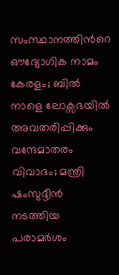സംസ്ഥാനത്തിന്‍റെ ഔദ്യോഗിക നാമം കേരളം; ബില്‍ നാളെ ലോക്സഭയില്‍ അവതരിപ്പിക്കും
വന്ദേമാതരം വിവാദം; മന്ത്രി ഷംസുദ്ദീൻ നടത്തിയ പരാമർശം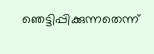ഞെട്ടിപ്പിക്കുന്നതെന്ന്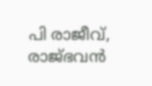പി രാജീവ്, രാജ്ഭവൻ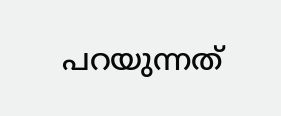പറയുന്നത്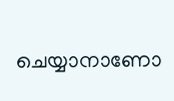ചെയ്യാനാണോ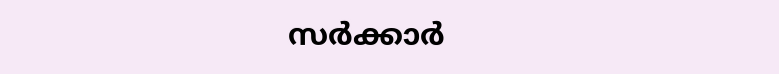സർക്കാർ